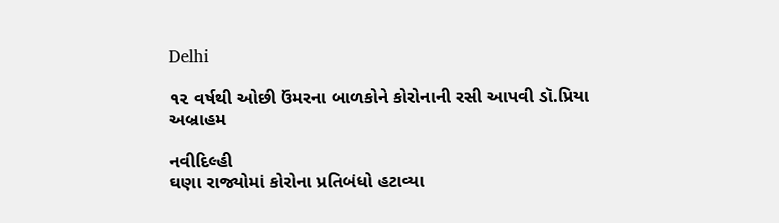Delhi

૧૨ વર્ષથી ઓછી ઉંમરના બાળકોને કોરોનાની રસી આપવી ડૉ.પ્રિયા અબ્રાહમ

નવીદિલ્હી
ઘણા રાજ્યોમાં કોરોના પ્રતિબંધો હટાવ્યા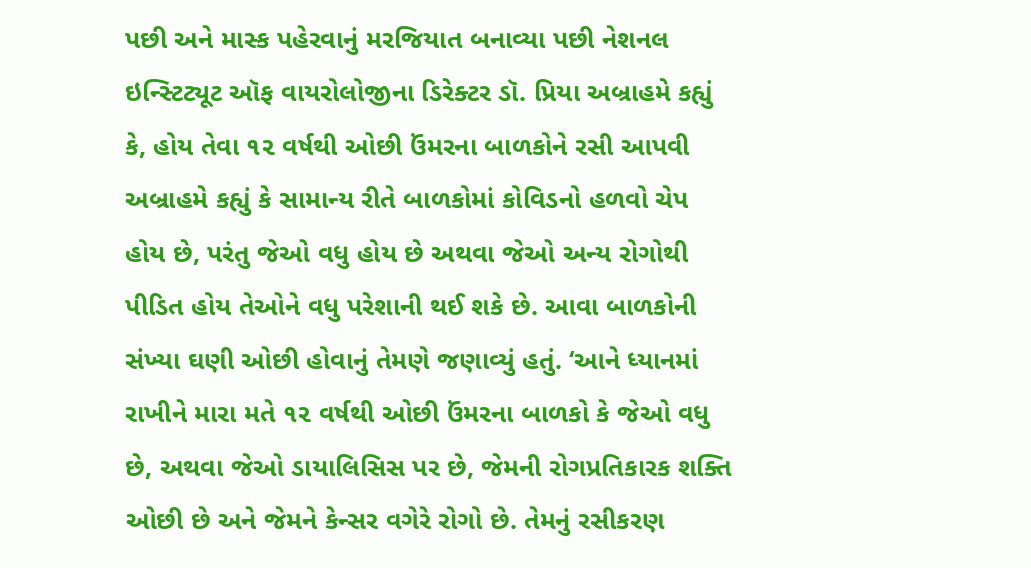પછી અને માસ્ક પહેરવાનું મરજિયાત બનાવ્યા પછી નેશનલ ઇન્સ્ટિટ્યૂટ ઑફ વાયરોલોજીના ડિરેક્ટર ડૉ. પ્રિયા અબ્રાહમે કહ્યું કે, હોય તેવા ૧૨ વર્ષથી ઓછી ઉંમરના બાળકોને રસી આપવી અબ્રાહમે કહ્યું કે સામાન્ય રીતે બાળકોમાં કોવિડનો હળવો ચેપ હોય છે, પરંતુ જેઓ વધુ હોય છે અથવા જેઓ અન્ય રોગોથી પીડિત હોય તેઓને વધુ પરેશાની થઈ શકે છે. આવા બાળકોની સંખ્યા ઘણી ઓછી હોવાનું તેમણે જણાવ્યું હતું. ‘આને ધ્યાનમાં રાખીને મારા મતે ૧૨ વર્ષથી ઓછી ઉંમરના બાળકો કે જેઓ વધુ છે, અથવા જેઓ ડાયાલિસિસ પર છે, જેમની રોગપ્રતિકારક શક્તિ ઓછી છે અને જેમને કેન્સર વગેરે રોગો છે. તેમનું રસીકરણ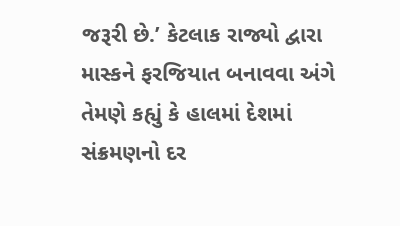જરૂરી છે.’ કેટલાક રાજ્યો દ્વારા માસ્કને ફરજિયાત બનાવવા અંગે તેમણે કહ્યું કે હાલમાં દેશમાં સંક્રમણનો દર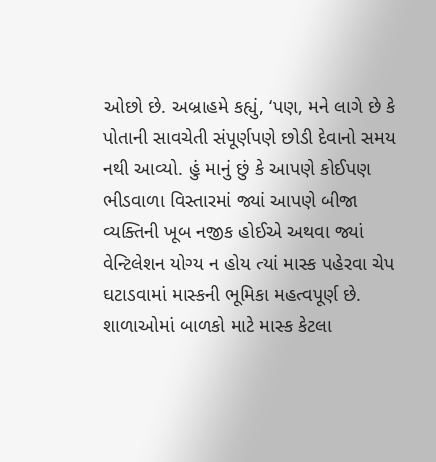ઓછો છે. અબ્રાહમે કહ્યું, ‘પણ, મને લાગે છે કે પોતાની સાવચેતી સંપૂર્ણપણે છોડી દેવાનો સમય નથી આવ્યો. હું માનું છું કે આપણે કોઈપણ ભીડવાળા વિસ્તારમાં જ્યાં આપણે બીજા વ્યક્તિની ખૂબ નજીક હોઈએ અથવા જ્યાં વેન્ટિલેશન યોગ્ય ન હોય ત્યાં માસ્ક પહેરવા ચેપ ઘટાડવામાં માસ્કની ભૂમિકા મહત્વપૂર્ણ છે. શાળાઓમાં બાળકો માટે માસ્ક કેટલા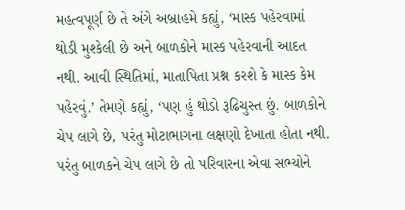મહત્વપૂર્ણ છે તે અંગે અબ્રાહમે કહ્યું, ‘માસ્ક પહેરવામાં થોડી મુશ્કેલી છે અને બાળકોને માસ્ક પહેરવાની આદત નથી. આવી સ્થિતિમાં, માતાપિતા પ્રશ્ન કરશે કે માસ્ક કેમ પહેરવું.’ તેમણે કહ્યું, ‘પણ હું થોડો રૂઢિચુસ્ત છું. બાળકોને ચેપ લાગે છે, પરંતુ મોટાભાગના લક્ષણો દેખાતા હોતા નથી. પરંતુ બાળકને ચેપ લાગે છે તો પરિવારના એવા સભ્યોને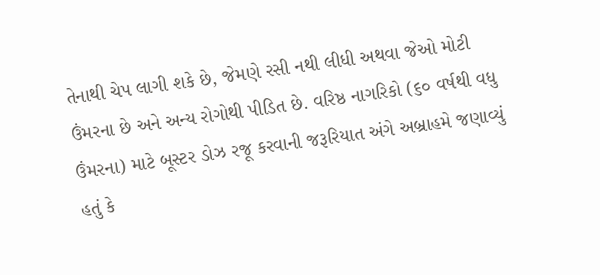તેનાથી ચેપ લાગી શકે છે, જેમણે રસી નથી લીધી અથવા જેઓ મોટી ઉંમરના છે અને અન્ય રોગોથી પીડિત છે. વરિષ્ઠ નાગરિકો (૬૦ વર્ષથી વધુ ઉંમરના) માટે બૂસ્ટર ડોઝ રજૂ કરવાની જરૂરિયાત અંગે અબ્રાહમે જણાવ્યું હતું કે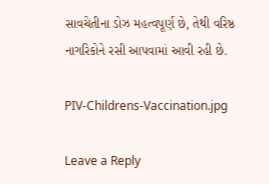સાવચેતીના ડોઝ મહત્વપૂર્ણ છે, તેથી વરિષ્ઠ નાગરિકોને રસી આપવામાં આવી રહી છે.

PIV-Childrens-Vaccination.jpg

Leave a Reply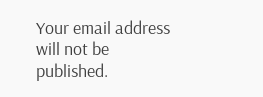Your email address will not be published.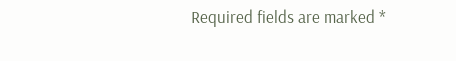Required fields are marked *